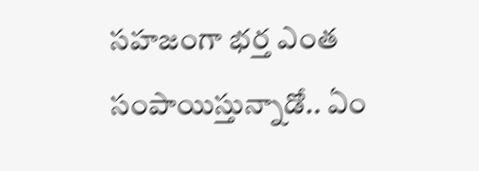సహజంగా భర్త ఎంత సంపాయిస్తున్నాడో.. ఏం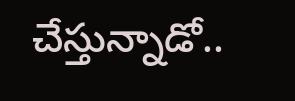చేస్తున్నాడో..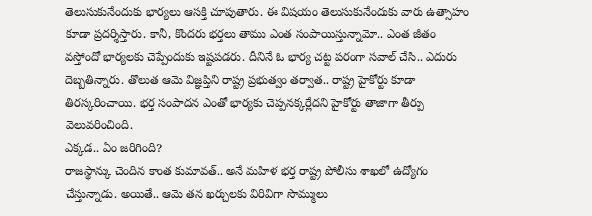తెలుసుకునేందుకు భార్యలు ఆసక్తి చూపుతారు. ఈ విషయం తెలుసుకునేందుకు వారు ఉత్సాహం కూడా ప్రదర్శిస్తారు. కానీ, కొందరు భర్తలు తాము ఎంత సంపాయిస్తున్నామో.. ఎంత జీతం వస్తోందో భార్యలకు చెప్పేందుకు ఇష్టపడరు. దీనినే ఓ భార్య చట్ట పరంగా సవాల్ చేసి.. ఎదురు దెబ్బతిన్నారు. తొలుత ఆమె విజ్ఞప్తిని రాష్ట్ర ప్రభుత్వం తర్వాత.. రాష్ట్ర హైకోర్టు కూడా తిరస్కరించాయి. భర్త సంపాదన ఎంతో భార్యకు చెప్పనక్కర్లేదని హైకోర్టు తాజాగా తీర్పు వెలువరించింది.
ఎక్కడ.. ఏం జరిగింది?
రాజస్థాన్కు చెందిన కాంత కుమావత్.. అనే మహిళ భర్త రాష్ట్ర పోలీసు శాఖలో ఉద్యోగం చేస్తున్నాడు. అయితే.. ఆమె తన ఖర్చులకు విరివిగా సొమ్ములు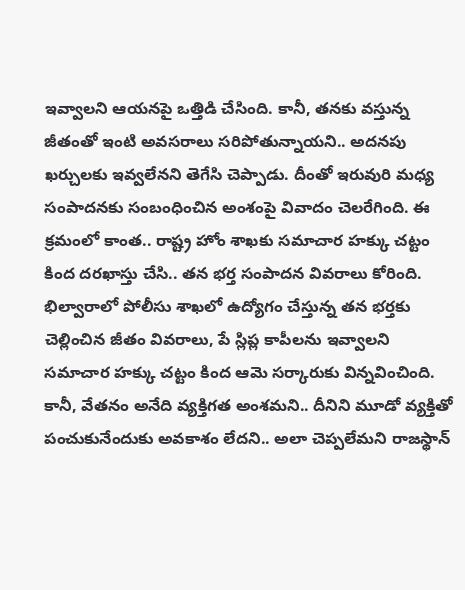ఇవ్వాలని ఆయనపై ఒత్తిడి చేసింది. కానీ, తనకు వస్తున్న జీతంతో ఇంటి అవసరాలు సరిపోతున్నాయని.. అదనపు ఖర్చులకు ఇవ్వలేనని తెగేసి చెప్పాడు. దీంతో ఇరువురి మధ్య సంపాదనకు సంబంధించిన అంశంపై వివాదం చెలరేగింది. ఈ క్రమంలో కాంత.. రాష్ట్ర హోం శాఖకు సమాచార హక్కు చట్టం కింద దరఖాస్తు చేసి.. తన భర్త సంపాదన వివరాలు కోరింది.
భిల్వారాలో పోలీసు శాఖలో ఉద్యోగం చేస్తున్న తన భర్తకు చెల్లించిన జీతం వివరాలు, పే స్లిప్ల కాపీలను ఇవ్వాలని సమాచార హక్కు చట్టం కింద ఆమె సర్కారుకు విన్నవించింది. కానీ, వేతనం అనేది వ్యక్తిగత అంశమని.. దీనిని మూడో వ్యక్తితో పంచుకునేందుకు అవకాశం లేదని.. అలా చెప్పలేమని రాజస్థాన్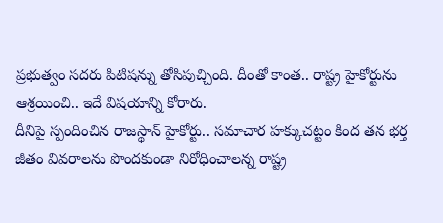ప్రభుత్వం సదరు పిటిషన్ను తోసిపుచ్చింది. దీంతో కాంత.. రాష్ట్ర హైకోర్టును ఆశ్రయించి.. ఇదే విషయాన్ని కోరారు.
దీనిపై స్పందించిన రాజస్థాన్ హైకోర్టు.. సమాచార హక్కుచట్టం కింద తన భర్త జీతం వివరాలను పొందకుండా నిరోధించాలన్న రాష్ట్ర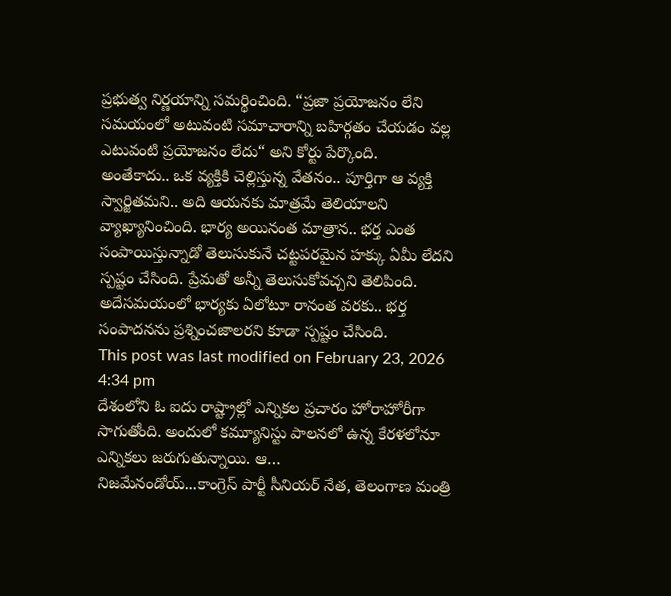ప్రభుత్వ నిర్ణయాన్ని సమర్థించింది. “ప్రజా ప్రయోజనం లేని సమయంలో అటువంటి సమాచారాన్ని బహిర్గతం చేయడం వల్ల ఎటువంటి ప్రయోజనం లేదు“ అని కోర్టు పేర్కొంది.
అంతేకాదు.. ఒక వ్యక్తికి చెల్లిస్తున్న వేతనం.. పూర్తిగా ఆ వ్యక్తి స్వార్జితమని.. అది ఆయనకు మాత్రమే తెలియాలని వ్యాఖ్యానించింది. భార్య అయినంత మాత్రాన.. భర్త ఎంత సంపాయిస్తున్నాడో తెలుసుకునే చట్టపరమైన హక్కు ఏమీ లేదని స్పష్టం చేసింది. ప్రేమతో అన్నీ తెలుసుకోవచ్చని తెలిపింది. అదేసమయంలో భార్యకు ఏలోటూ రానంత వరకు.. భర్త సంపాదనను ప్రశ్నించజాలరని కూడా స్పష్టం చేసింది.
This post was last modified on February 23, 2026 4:34 pm
దేశంలోని ఓ ఐదు రాష్ట్రాల్లో ఎన్నికల ప్రచారం హోరాహోరీగా సాగుతోంది. అందులో కమ్యూనిస్టు పాలనలో ఉన్న కేరళలోనూ ఎన్నికలు జరుగుతున్నాయి. ఆ…
నిజమేనండోయ్...కాంగ్రెస్ పార్టీ సీనియర్ నేత, తెలంగాణ మంత్రి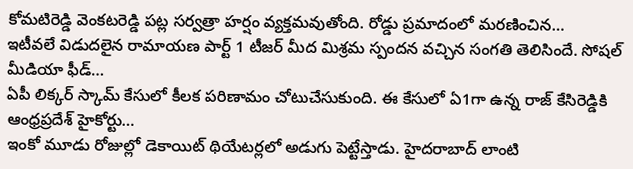కోమటిరెడ్డి వెంకటరెడ్డి పట్ల సర్వత్రా హర్షం వ్యక్తమవుతోంది. రోడ్డు ప్రమాదంలో మరణించిన…
ఇటీవలే విడుదలైన రామాయణ పార్ట్ 1 టీజర్ మీద మిశ్రమ స్పందన వచ్చిన సంగతి తెలిసిందే. సోషల్ మీడియా ఫీడ్…
ఏపీ లిక్కర్ స్కామ్ కేసులో కీలక పరిణామం చోటుచేసుకుంది. ఈ కేసులో ఏ1గా ఉన్న రాజ్ కేసిరెడ్డికి ఆంధ్రప్రదేశ్ హైకోర్టు…
ఇంకో మూడు రోజుల్లో డెకాయిట్ థియేటర్లలో అడుగు పెట్టేస్తాడు. హైదరాబాద్ లాంటి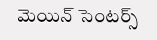మెయిన్ సెంటర్స్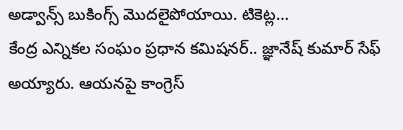అడ్వాన్స్ బుకింగ్స్ మొదలైపోయాయి. టికెట్ల…
కేంద్ర ఎన్నికల సంఘం ప్రధాన కమిషనర్.. జ్ఞానేష్ కుమార్ సేఫ్ అయ్యారు. ఆయనపై కాంగ్రెస్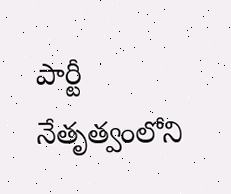పార్టీ నేతృత్వంలోని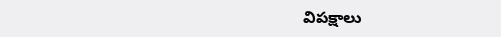విపక్షాలు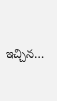ఇచ్చిన…